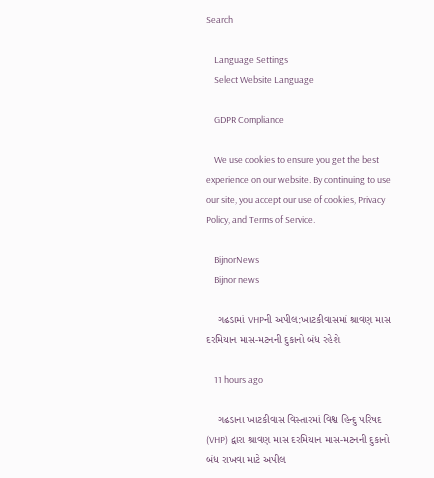Search

    Language Settings
    Select Website Language

    GDPR Compliance

    We use cookies to ensure you get the best experience on our website. By continuing to use our site, you accept our use of cookies, Privacy Policy, and Terms of Service.

    BijnorNews
    Bijnor news

    ગઢડામાં VHPની અપીલ:ખાટકીવાસમાં શ્રાવણ માસ દરમિયાન માસ-મટનની દુકાનો બંધ રહેશે

    11 hours ago

    ગઢડાના ખાટકીવાસ વિસ્તારમાં વિશ્વ હિન્દુ પરિષદ (VHP) દ્વારા શ્રાવણ માસ દરમિયાન માસ-મટનની દુકાનો બંધ રાખવા માટે અપીલ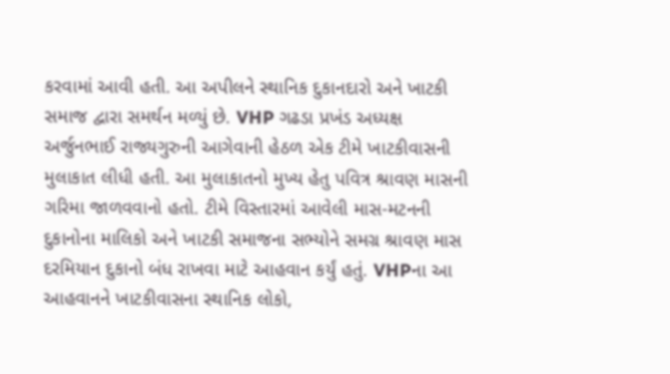કરવામાં આવી હતી. આ અપીલને સ્થાનિક દુકાનદારો અને ખાટકી સમાજ દ્વારા સમર્થન મળ્યું છે. VHP ગઢડા પ્રખંડ અધ્યક્ષ અર્જુનભાઈ રાજ્યગુરુની આગેવાની હેઠળ એક ટીમે ખાટકીવાસની મુલાકાત લીધી હતી. આ મુલાકાતનો મુખ્ય હેતુ પવિત્ર શ્રાવણ માસની ગરિમા જાળવવાનો હતો. ટીમે વિસ્તારમાં આવેલી માસ-મટનની દુકાનોના માલિકો અને ખાટકી સમાજના સભ્યોને સમગ્ર શ્રાવણ માસ દરમિયાન દુકાનો બંધ રાખવા માટે આહવાન કર્યું હતું. VHPના આ આહવાનને ખાટકીવાસના સ્થાનિક લોકો,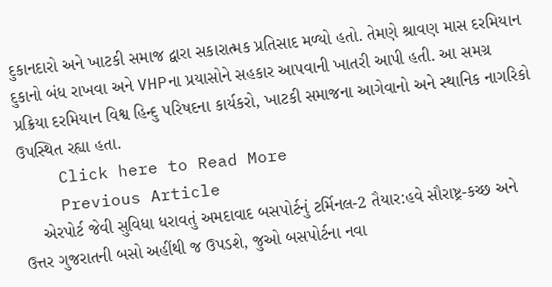દુકાનદારો અને ખાટકી સમાજ દ્વારા સકારાત્મક પ્રતિસાદ મળ્યો હતો. તેમણે શ્રાવણ માસ દરમિયાન દુકાનો બંધ રાખવા અને VHPના પ્રયાસોને સહકાર આપવાની ખાતરી આપી હતી. આ સમગ્ર પ્રક્રિયા દરમિયાન વિશ્વ હિન્દુ પરિષદના કાર્યકરો, ખાટકી સમાજના આગેવાનો અને સ્થાનિક નાગરિકો ઉપસ્થિત રહ્યા હતા.
    Click here to Read More
    Previous Article
    એરપોર્ટ જેવી સુવિધા ધરાવતું અમદાવાદ બસપોર્ટનું ટર્મિનલ-2 તૈયાર:હવે સૌરાષ્ટ્ર-કચ્છ અને ઉત્તર ગુજરાતની બસો અહીંથી જ ઉપડશે, જુઓ બસપોર્ટના નવા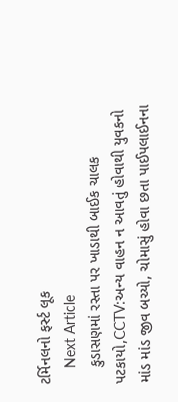ટર્મિનલનો ફર્સ્ટ લૂક
    Next Article
    કુડાસણમાં રસ્તા પર ખાડાથી બાઈક ચાલક પટકાયો,CCTV:અન્ય વાહન ન આવતું હોવાથી યુવકનો માંડ માંડ જીવ બચ્યો, ચોમાસું હોવા છતા પાઈપલાઈનના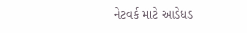નેટવર્ક માટે આડેધડ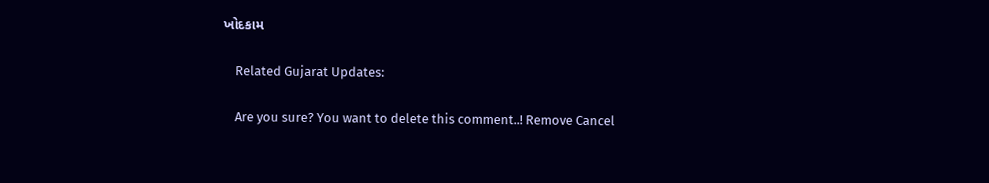ખોદકામ

    Related Gujarat Updates:

    Are you sure? You want to delete this comment..! Remove Cancel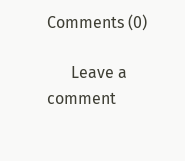Comments (0)

      Leave a comment